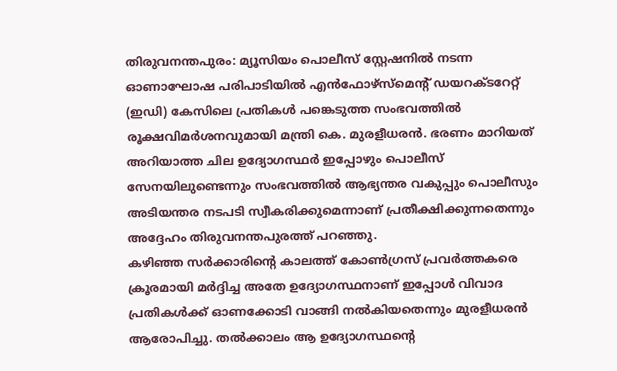തിരുവനന്തപുരം: മ്യൂസിയം പൊലീസ് സ്റ്റേഷനിൽ നടന്ന ഓണാഘോഷ പരിപാടിയിൽ എൻഫോഴ്സ്മെന്റ് ഡയറക്ടറേറ്റ് (ഇഡി) കേസിലെ പ്രതികൾ പങ്കെടുത്ത സംഭവത്തിൽ രൂക്ഷവിമർശനവുമായി മന്ത്രി കെ. മുരളീധരൻ. ഭരണം മാറിയത് അറിയാത്ത ചില ഉദ്യോഗസ്ഥർ ഇപ്പോഴും പൊലീസ് സേനയിലുണ്ടെന്നും സംഭവത്തിൽ ആഭ്യന്തര വകുപ്പും പൊലീസും അടിയന്തര നടപടി സ്വീകരിക്കുമെന്നാണ് പ്രതീക്ഷിക്കുന്നതെന്നും അദ്ദേഹം തിരുവനന്തപുരത്ത് പറഞ്ഞു.
കഴിഞ്ഞ സർക്കാരിന്റെ കാലത്ത് കോൺഗ്രസ് പ്രവർത്തകരെ ക്രൂരമായി മർദ്ദിച്ച അതേ ഉദ്യോഗസ്ഥനാണ് ഇപ്പോൾ വിവാദ പ്രതികൾക്ക് ഓണക്കോടി വാങ്ങി നൽകിയതെന്നും മുരളീധരൻ ആരോപിച്ചു. തൽക്കാലം ആ ഉദ്യോഗസ്ഥന്റെ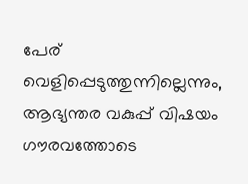പേര് വെളിപ്പെടുത്തുന്നില്ലെന്നും, ആഭ്യന്തര വകുപ്പ് വിഷയം ഗൗരവത്തോടെ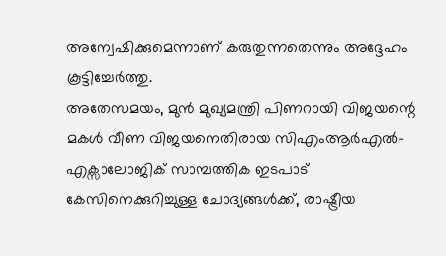അന്വേഷിക്കുമെന്നാണ് കരുതുന്നതെന്നും അദ്ദേഹം കൂട്ടിച്ചേർത്തു.
അതേസമയം, മുൻ മുഖ്യമന്ത്രി പിണറായി വിജയന്റെ മകൾ വീണ വിജയനെതിരായ സിഎംആർഎൽ-എക്സാലോജിക് സാമ്പത്തിക ഇടപാട് കേസിനെക്കുറിച്ചുള്ള ചോദ്യങ്ങൾക്ക്, രാഷ്ട്രീയ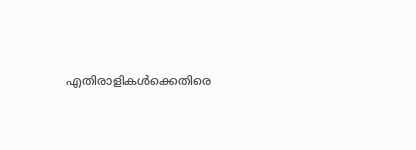എതിരാളികൾക്കെതിരെ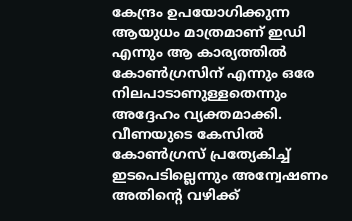കേന്ദ്രം ഉപയോഗിക്കുന്ന ആയുധം മാത്രമാണ് ഇഡി എന്നും ആ കാര്യത്തിൽ കോൺഗ്രസിന് എന്നും ഒരേ നിലപാടാണുള്ളതെന്നും അദ്ദേഹം വ്യക്തമാക്കി. വീണയുടെ കേസിൽ കോൺഗ്രസ് പ്രത്യേകിച്ച് ഇടപെടില്ലെന്നും അന്വേഷണം അതിന്റെ വഴിക്ക്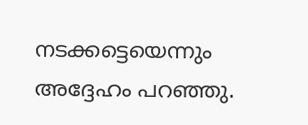നടക്കട്ടെയെന്നും അദ്ദേഹം പറഞ്ഞു.